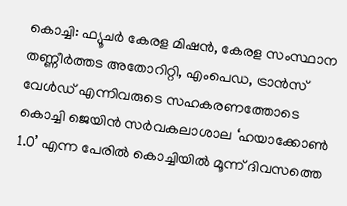കൊച്ചി: ഫ്യൂചർ കേരള മിഷൻ, കേരള സംസ്ഥാന തണ്ണീർത്തട അതോറിറ്റി, എംപെഡ, ട്രാൻസ് വേൾഡ് എന്നിവരുടെ സഹകരണത്തോടെ കൊച്ചി ജെയിൻ സർവകലാശാല ‘ഹയാക്കോൺ 1.0’ എന്ന പേരിൽ കൊച്ചിയിൽ മൂന്ന് ദിവസത്തെ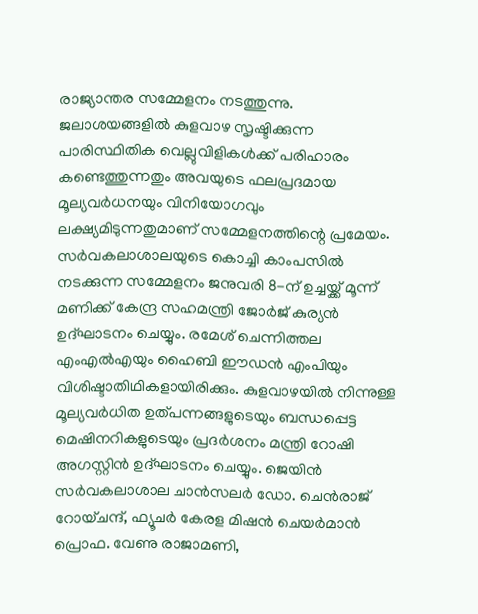രാജ്യാന്തര സമ്മേളനം നടത്തുന്നു. ജലാശയങ്ങളിൽ കുളവാഴ സൃഷ്ടിക്കുന്ന പാരിസ്ഥിതിക വെല്ലുവിളികൾക്ക് പരിഹാരം കണ്ടെത്തുന്നതും അവയുടെ ഫലപ്രദമായ മൂല്യവർധനയും വിനിയോഗവും ലക്ഷ്യമിടുന്നതുമാണ് സമ്മേളനത്തിന്റെ പ്രമേയം.
സർവകലാശാലയുടെ കൊച്ചി കാംപസിൽ നടക്കുന്ന സമ്മേളനം ജനുവരി 8-ന് ഉച്ചയ്ക്ക് മൂന്ന് മണിക്ക് കേന്ദ്ര സഹമന്ത്രി ജോർജ് കുര്യൻ ഉദ്ഘാടനം ചെയ്യും. രമേശ് ചെന്നിത്തല എംഎൽഎയും ഹൈബി ഈഡൻ എംപിയും വിശിഷ്ടാതിഥികളായിരിക്കും. കുളവാഴയിൽ നിന്നുള്ള മൂല്യവർധിത ഉത്പന്നങ്ങളുടെയും ബന്ധപ്പെട്ട മെഷിനറികളുടെയും പ്രദർശനം മന്ത്രി റോഷി അഗസ്റ്റിൻ ഉദ്ഘാടനം ചെയ്യും. ജെയിൻ സർവകലാശാല ചാൻസലർ ഡോ. ചെൻരാജ് റോയ്ചന്ദ്, ഫ്യൂചർ കേരള മിഷൻ ചെയർമാൻ പ്രൊഫ. വേണു രാജാമണി,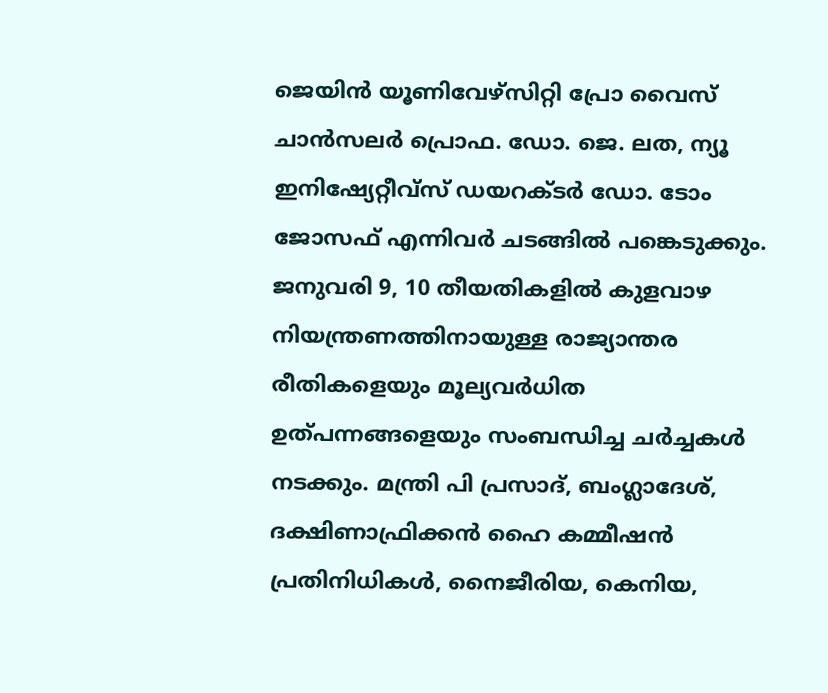ജെയിൻ യൂണിവേഴ്സിറ്റി പ്രോ വൈസ് ചാൻസലർ പ്രൊഫ. ഡോ. ജെ. ലത, ന്യൂ ഇനിഷ്യേറ്റീവ്സ് ഡയറക്ടർ ഡോ. ടോം ജോസഫ് എന്നിവർ ചടങ്ങിൽ പങ്കെടുക്കും.
ജനുവരി 9, 10 തീയതികളിൽ കുളവാഴ നിയന്ത്രണത്തിനായുള്ള രാജ്യാന്തര രീതികളെയും മൂല്യവർധിത ഉത്പന്നങ്ങളെയും സംബന്ധിച്ച ചർച്ചകൾ നടക്കും. മന്ത്രി പി പ്രസാദ്, ബംഗ്ലാദേശ്, ദക്ഷിണാഫ്രിക്കൻ ഹൈ കമ്മീഷൻ പ്രതിനിധികൾ, നൈജീരിയ, കെനിയ,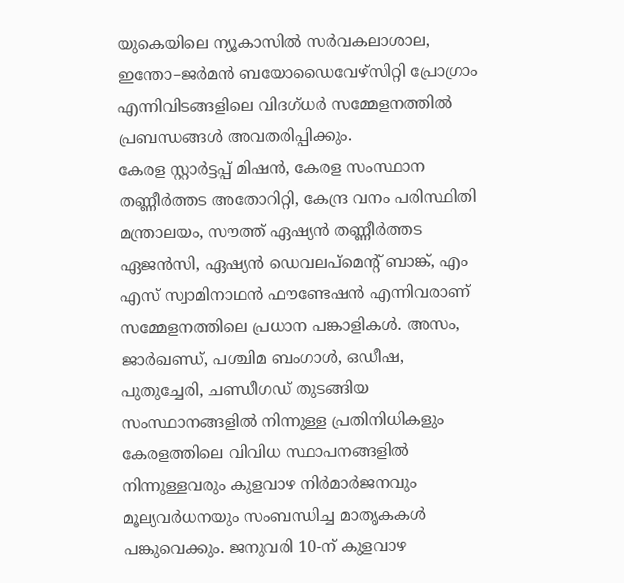യുകെയിലെ ന്യൂകാസിൽ സർവകലാശാല, ഇന്തോ–ജർമൻ ബയോഡൈവേഴ്സിറ്റി പ്രോഗ്രാം എന്നിവിടങ്ങളിലെ വിദഗ്ധർ സമ്മേളനത്തിൽ പ്രബന്ധങ്ങൾ അവതരിപ്പിക്കും.
കേരള സ്റ്റാർട്ടപ്പ് മിഷൻ, കേരള സംസ്ഥാന തണ്ണീർത്തട അതോറിറ്റി, കേന്ദ്ര വനം പരിസ്ഥിതി മന്ത്രാലയം, സൗത്ത് ഏഷ്യൻ തണ്ണീർത്തട ഏജൻസി, ഏഷ്യൻ ഡെവലപ്മെന്റ് ബാങ്ക്, എം എസ് സ്വാമിനാഥൻ ഫൗണ്ടേഷൻ എന്നിവരാണ് സമ്മേളനത്തിലെ പ്രധാന പങ്കാളികൾ. അസം, ജാർഖണ്ഡ്, പശ്ചിമ ബംഗാൾ, ഒഡീഷ, പുതുച്ചേരി, ചണ്ഡീഗഡ് തുടങ്ങിയ സംസ്ഥാനങ്ങളിൽ നിന്നുള്ള പ്രതിനിധികളും കേരളത്തിലെ വിവിധ സ്ഥാപനങ്ങളിൽ നിന്നുള്ളവരും കുളവാഴ നിർമാർജനവും മൂല്യവർധനയും സംബന്ധിച്ച മാതൃകകൾ പങ്കുവെക്കും. ജനുവരി 10-ന് കുളവാഴ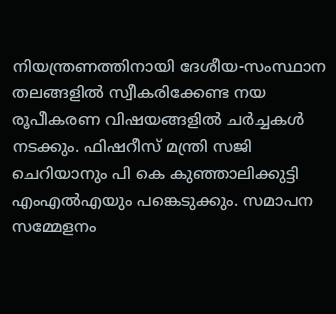നിയന്ത്രണത്തിനായി ദേശീയ-സംസ്ഥാന തലങ്ങളിൽ സ്വീകരിക്കേണ്ട നയ രൂപീകരണ വിഷയങ്ങളിൽ ചർച്ചകൾ നടക്കും. ഫിഷറീസ് മന്ത്രി സജി ചെറിയാനും പി കെ കുഞ്ഞാലിക്കുട്ടി എംഎൽഎയും പങ്കെടുക്കും. സമാപന സമ്മേളനം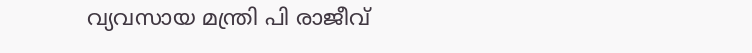വ്യവസായ മന്ത്രി പി രാജീവ്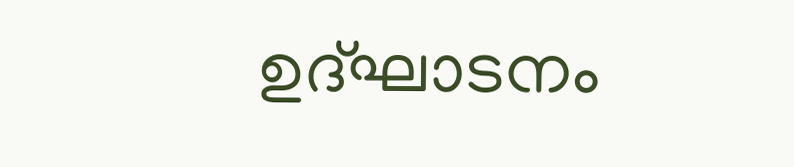ഉദ്ഘാടനം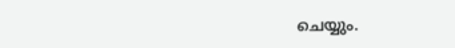ചെയ്യും.